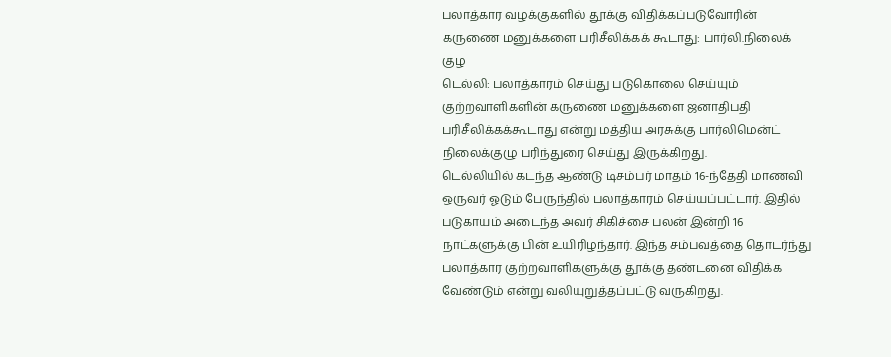பலாத்கார வழக்குகளில் தூக்கு விதிக்கப்படுவோரின் கருணை மனுக்களை பரிசீலிக்கக் கூடாது: பார்லி.நிலைக் குழ
டெல்லி: பலாத்காரம் செய்து படுகொலை செய்யும் குற்றவாளிகளின் கருணை மனுக்களை ஜனாதிபதி பரிசீலிக்கக்கூடாது என்று மத்திய அரசுக்கு பார்லிமென்ட் நிலைக்குழு பரிந்துரை செய்து இருக்கிறது.
டெல்லியில் கடந்த ஆண்டு டிசம்பர் மாதம் 16-ந்தேதி மாணவி ஒருவர் ஓடும் பேருந்தில் பலாத்காரம் செய்யப்பட்டார். இதில் படுகாயம் அடைந்த அவர் சிகிச்சை பலன் இன்றி 16 நாட்களுக்கு பின் உயிரிழந்தார். இந்த சம்பவத்தை தொடர்ந்து பலாத்கார குற்றவாளிகளுக்கு தூக்கு தண்டனை விதிக்க வேண்டும் என்று வலியுறுத்தப்பட்டு வருகிறது.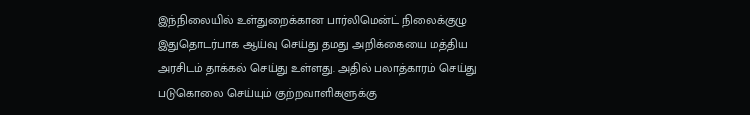இந்நிலையில் உள்துறைக்கான பார்லிமென்ட் நிலைக்குழு இதுதொடர்பாக ஆய்வு செய்து தமது அறிக்கையை மத்திய அரசிடம் தாக்கல் செய்து உள்ளது. அதில் பலாத்காரம் செய்து படுகொலை செய்யும் குற்றவாளிகளுக்கு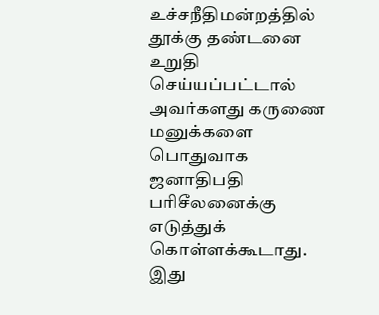உச்சநீதிமன்றத்தில் தூக்கு தண்டனை உறுதி செய்யப்பட்டால் அவர்களது கருணை மனுக்களை பொதுவாக ஜனாதிபதி பரிசீலனைக்கு எடுத்துக் கொள்ளக்கூடாது. இது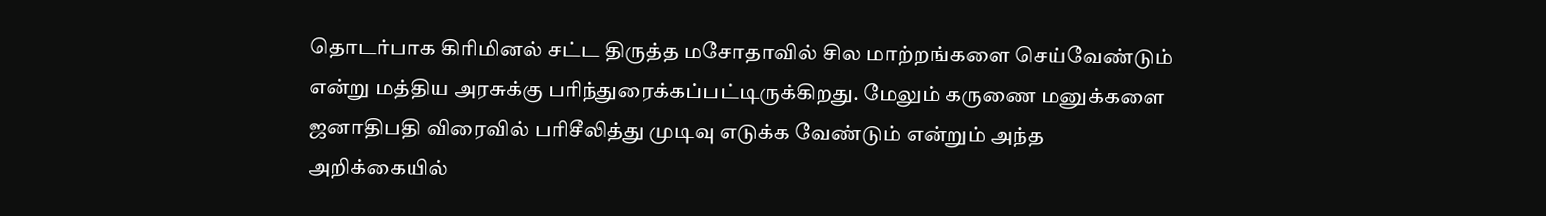தொடர்பாக கிரிமினல் சட்ட திருத்த மசோதாவில் சில மாற்றங்களை செய்வேண்டும் என்று மத்திய அரசுக்கு பரிந்துரைக்கப்பட்டிருக்கிறது. மேலும் கருணை மனுக்களை ஜனாதிபதி விரைவில் பரிசீலித்து முடிவு எடுக்க வேண்டும் என்றும் அந்த அறிக்கையில்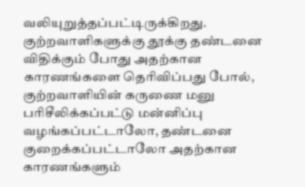வலியுறுத்தப்பட்டிருக்கிறது.
குற்றவாளிகளுக்கு தூக்கு தண்டனை விதிக்கும் போது அதற்கான காரணங்களை தெரிவிப்பது போல், குற்றவாளியின் கருணை மனு பரிசீலிக்கப்பட்டு மன்னிப்பு வழங்கப்பட்டாலோ, தண்டனை குறைக்கப்பட்டாலோ அதற்கான காரணங்களும்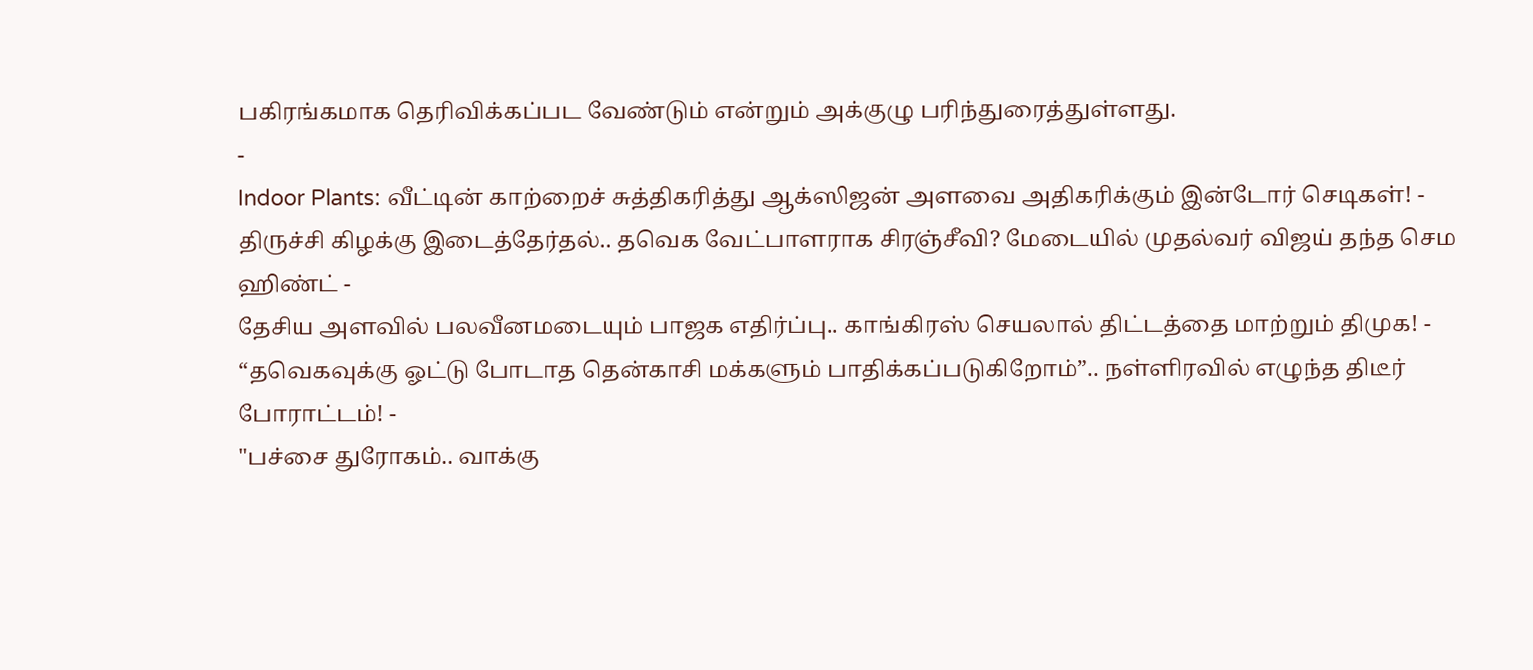பகிரங்கமாக தெரிவிக்கப்பட வேண்டும் என்றும் அக்குழு பரிந்துரைத்துள்ளது.
-
Indoor Plants: வீட்டின் காற்றைச் சுத்திகரித்து ஆக்ஸிஜன் அளவை அதிகரிக்கும் இன்டோர் செடிகள்! -
திருச்சி கிழக்கு இடைத்தேர்தல்.. தவெக வேட்பாளராக சிரஞ்சீவி? மேடையில் முதல்வர் விஜய் தந்த செம ஹிண்ட் -
தேசிய அளவில் பலவீனமடையும் பாஜக எதிர்ப்பு.. காங்கிரஸ் செயலால் திட்டத்தை மாற்றும் திமுக! -
“தவெகவுக்கு ஓட்டு போடாத தென்காசி மக்களும் பாதிக்கப்படுகிறோம்”.. நள்ளிரவில் எழுந்த திடீர் போராட்டம்! -
"பச்சை துரோகம்.. வாக்கு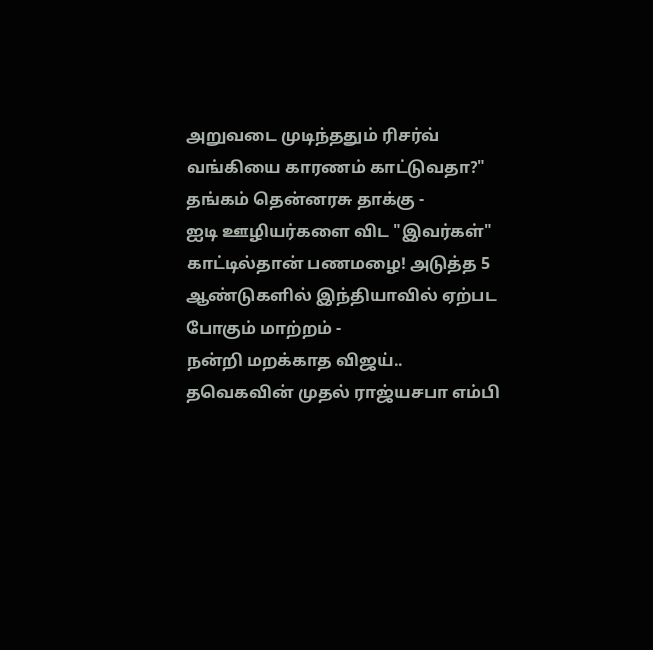அறுவடை முடிந்ததும் ரிசர்வ் வங்கியை காரணம் காட்டுவதா?" தங்கம் தென்னரசு தாக்கு -
ஐடி ஊழியர்களை விட "இவர்கள்" காட்டில்தான் பணமழை! அடுத்த 5 ஆண்டுகளில் இந்தியாவில் ஏற்பட போகும் மாற்றம் -
நன்றி மறக்காத விஜய்.. தவெகவின் முதல் ராஜ்யசபா எம்பி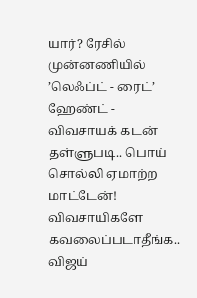யார்? ரேசில் முன்னணியில் ’லெஃப்ட் - ரைட்’ ஹேண்ட் -
விவசாயக் கடன் தள்ளுபடி.. பொய் சொல்லி ஏமாற்ற மாட்டேன்! விவசாயிகளே கவலைப்படாதீங்க.. விஜய்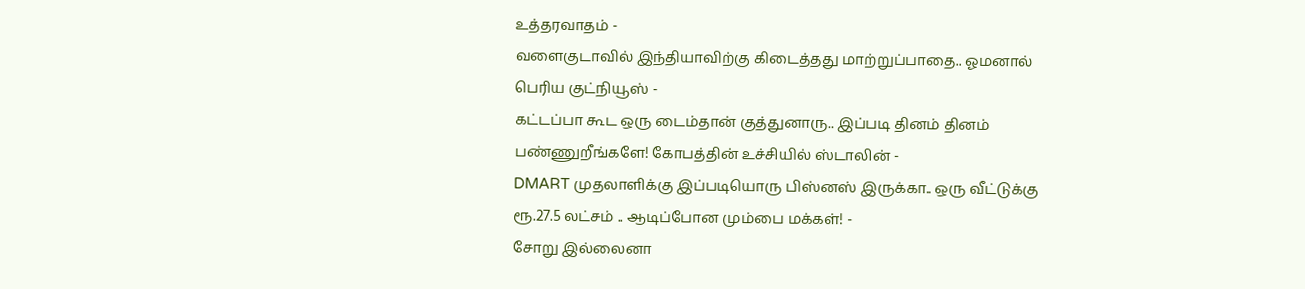உத்தரவாதம் -
வளைகுடாவில் இந்தியாவிற்கு கிடைத்தது மாற்றுப்பாதை.. ஓமனால் பெரிய குட்நியூஸ் -
கட்டப்பா கூட ஒரு டைம்தான் குத்துனாரு.. இப்படி தினம் தினம் பண்ணுறீங்களே! கோபத்தின் உச்சியில் ஸ்டாலின் -
DMART முதலாளிக்கு இப்படியொரு பிஸ்னஸ் இருக்கா.. ஒரு வீட்டுக்கு ரூ.27.5 லட்சம் .. ஆடிப்போன மும்பை மக்கள்! -
சோறு இல்லைனா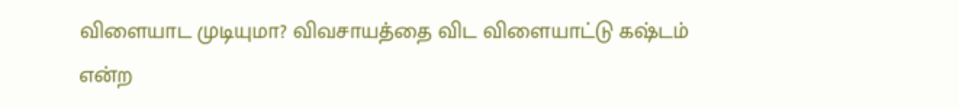விளையாட முடியுமா? விவசாயத்தை விட விளையாட்டு கஷ்டம் என்ற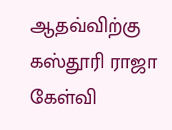ஆதவ்விற்கு கஸ்தூரி ராஜா கேள்வி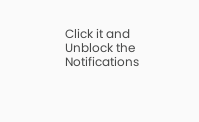Click it and Unblock the Notifications